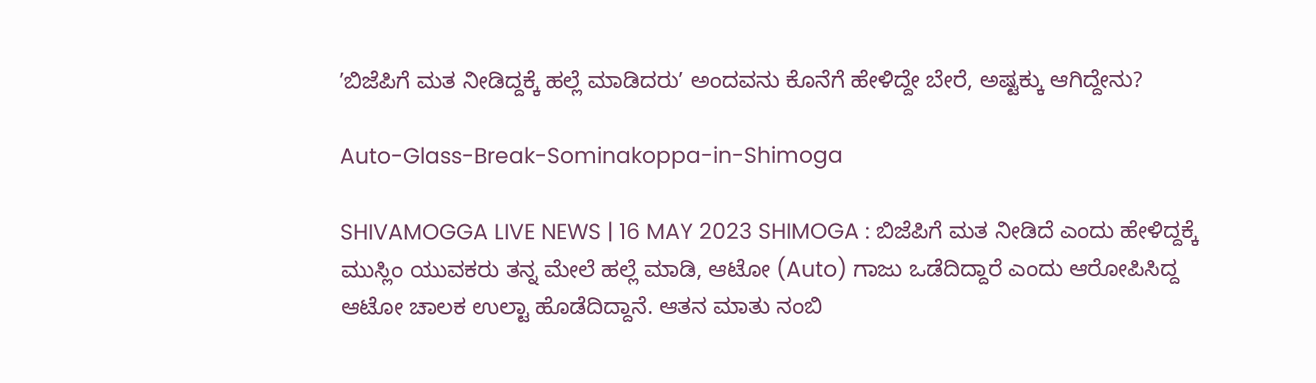ʼಬಿಜೆಪಿಗೆ ಮತ ನೀಡಿದ್ದಕ್ಕೆ ಹಲ್ಲೆ ಮಾಡಿದರುʼ ಅಂದವನು ಕೊನೆಗೆ ಹೇಳಿದ್ದೇ ಬೇರೆ, ಅಷ್ಟಕ್ಕು ಆಗಿದ್ದೇನು?

Auto-Glass-Break-Sominakoppa-in-Shimoga

SHIVAMOGGA LIVE NEWS | 16 MAY 2023 SHIMOGA : ಬಿಜೆಪಿಗೆ ಮತ ನೀಡಿದೆ ಎಂದು ಹೇಳಿದ್ದಕ್ಕೆ ಮುಸ್ಲಿಂ ಯುವಕರು ತನ್ನ ಮೇಲೆ ಹಲ್ಲೆ ಮಾಡಿ, ಆಟೋ (Auto) ಗಾಜು ಒಡೆದಿದ್ದಾರೆ ಎಂದು ಆರೋಪಿಸಿದ್ದ ಆಟೋ ಚಾಲಕ ಉಲ್ಟಾ ಹೊಡೆದಿದ್ದಾನೆ. ಆತನ ಮಾತು ನಂಬಿ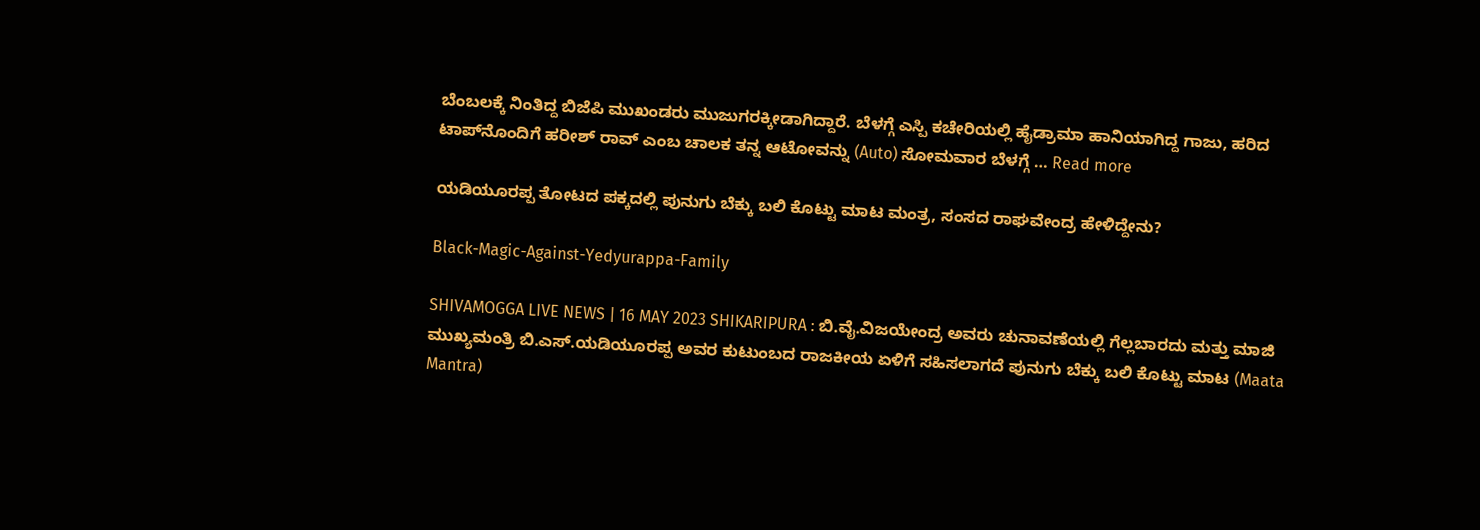ಬೆಂಬಲಕ್ಕೆ ನಿಂತಿದ್ದ ಬಿಜೆಪಿ ಮುಖಂಡರು ಮುಜುಗರಕ್ಕೀಡಾಗಿದ್ದಾರೆ. ಬೆಳಗ್ಗೆ ಎಸ್ಪಿ ಕಚೇರಿಯಲ್ಲಿ ಹೈಡ್ರಾಮಾ ಹಾನಿಯಾಗಿದ್ದ ಗಾಜು, ಹರಿದ ಟಾಪ್‌ನೊಂದಿಗೆ ಹರೀಶ್‌ ರಾವ್‌ ಎಂಬ ಚಾಲಕ ತನ್ನ ಆಟೋವನ್ನು (Auto) ಸೋಮವಾರ ಬೆಳಗ್ಗೆ … Read more

ಯಡಿಯೂರಪ್ಪ ತೋಟದ ಪಕ್ಕದಲ್ಲಿ ಪುನುಗು ಬೆಕ್ಕು ಬಲಿ ಕೊಟ್ಟು ಮಾಟ ಮಂತ್ರ, ಸಂಸದ ರಾಘವೇಂದ್ರ ಹೇಳಿದ್ದೇನು?

Black-Magic-Against-Yedyurappa-Family

SHIVAMOGGA LIVE NEWS | 16 MAY 2023 SHIKARIPURA : ಬಿ.ವೈ.ವಿಜಯೇಂದ್ರ ಅವರು ಚುನಾವಣೆಯಲ್ಲಿ ಗೆಲ್ಲಬಾರದು ಮತ್ತು ಮಾಜಿ ಮುಖ್ಯಮಂತ್ರಿ ಬಿ.ಎಸ್.ಯಡಿಯೂರಪ್ಪ ಅವರ ಕುಟುಂಬದ ರಾಜಕೀಯ ಏಳಿಗೆ ಸಹಿಸಲಾಗದೆ ಪುನುಗು ಬೆಕ್ಕು ಬಲಿ ಕೊಟ್ಟು ಮಾಟ (Maata Mantra)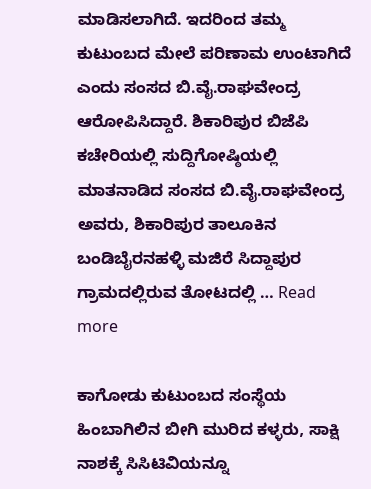ಮಾಡಿಸಲಾಗಿದೆ. ಇದರಿಂದ ತಮ್ಮ ಕುಟುಂಬದ ಮೇಲೆ ಪರಿಣಾಮ ಉಂಟಾಗಿದೆ ಎಂದು ಸಂಸದ ಬಿ.ವೈ.ರಾಘವೇಂದ್ರ ಆರೋಪಿಸಿದ್ದಾರೆ. ಶಿಕಾರಿಪುರ ಬಿಜೆಪಿ ಕಚೇರಿಯಲ್ಲಿ ಸುದ್ದಿಗೋಷ್ಠಿಯಲ್ಲಿ ಮಾತನಾಡಿದ ಸಂಸದ ಬಿ.ವೈ.ರಾಘವೇಂದ್ರ ಅವರು, ಶಿಕಾರಿಪುರ ತಾಲೂಕಿನ ಬಂಡಿಬೈರನಹಳ್ಳಿ ಮಜಿರೆ ಸಿದ್ದಾಪುರ ಗ್ರಾಮದಲ್ಲಿರುವ ತೋಟದಲ್ಲಿ … Read more

ಕಾಗೋಡು ಕುಟುಂಬದ ಸಂಸ್ಥೆಯ ಹಿಂಬಾಗಿಲಿನ ಬೀಗಿ ಮುರಿದ ಕಳ್ಳರು, ಸಾಕ್ಷಿ ನಾಶಕ್ಕೆ ಸಿಸಿಟಿವಿಯನ್ನೂ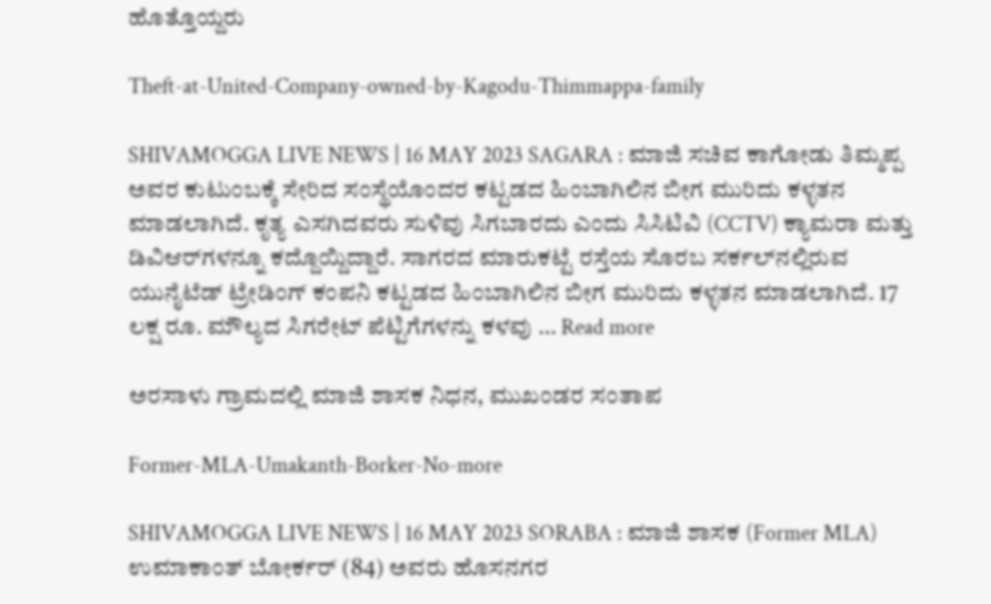ಹೊತ್ತೊಯ್ದರು

Theft-at-United-Company-owned-by-Kagodu-Thimmappa-family

SHIVAMOGGA LIVE NEWS | 16 MAY 2023 SAGARA : ಮಾಜಿ ಸಚಿವ ಕಾಗೋಡು ತಿಮ್ಮಪ್ಪ ಅವರ ಕುಟುಂಬಕ್ಕೆ ಸೇರಿದ ಸಂಸ್ಥೆಯೊಂದರ ಕಟ್ಟಡದ ಹಿಂಬಾಗಿಲಿನ ಬೀಗ ಮುರಿದು ಕಳ್ಳತನ ಮಾಡಲಾಗಿದೆ. ಕೃತ್ಯ ಎಸಗಿದವರು ಸುಳಿವು ಸಿಗಬಾರದು ಎಂದು ಸಿಸಿಟಿವಿ (CCTV) ಕ್ಯಾಮರಾ ಮತ್ತು ಡಿವಿಆರ್‌ಗಳನ್ನೂ ಕದ್ದೊಯ್ದಿದ್ದಾರೆ. ಸಾಗರದ ಮಾರುಕಟ್ಟೆ ರಸ್ತೆಯ ಸೊರಬ ಸರ್ಕಲ್‌ನಲ್ಲಿರುವ ಯುನೈಟೆಡ್‌ ಟ್ರೇಡಿಂಗ್‌ ಕಂಪನಿ ಕಟ್ಟಡದ ಹಿಂಬಾಗಿಲಿನ ಬೀಗ ಮುರಿದು ಕಳ್ಳತನ ಮಾಡಲಾಗಿದೆ. 17 ಲಕ್ಷ ರೂ. ಮೌಲ್ಯದ ಸಿಗರೇಟ್‌ ಪೆಟ್ಟಿಗೆಗಳನ್ನು ಕಳವು … Read more

ಅರಸಾಳು ಗ್ರಾಮದಲ್ಲಿ ಮಾಜಿ ಶಾಸಕ ನಿಧನ, ಮುಖಂಡರ ಸಂತಾಪ

Former-MLA-Umakanth-Borker-No-more

SHIVAMOGGA LIVE NEWS | 16 MAY 2023 SORABA : ಮಾಜಿ ಶಾಸಕ (Former MLA) ಉಮಾಕಾಂತ್‌ ಬೋರ್ಕರ್‌ (84) ಅವರು ಹೊಸನಗರ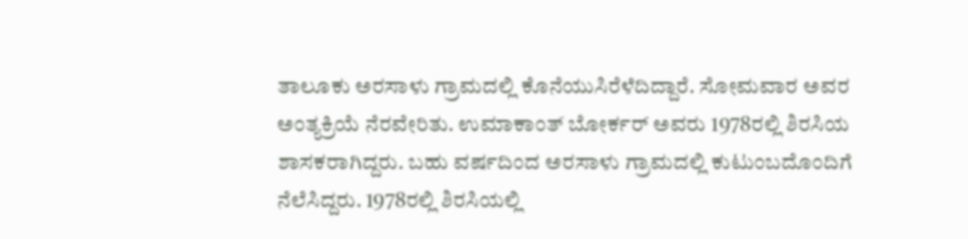ತಾಲೂಕು ಅರಸಾಳು ಗ್ರಾಮದಲ್ಲಿ ಕೊನೆಯುಸಿರೆಳೆದಿದ್ದಾರೆ. ಸೋಮವಾರ ಅವರ ಅಂತ್ಯಕ್ರಿಯೆ ನೆರವೇರಿತು. ಉಮಾಕಾಂತ್‌ ಬೋರ್ಕರ್‌ ಅವರು 1978ರಲ್ಲಿ ಶಿರಸಿಯ ಶಾಸಕರಾಗಿದ್ದರು. ಬಹು ವರ್ಷದಿಂದ ಅರಸಾಳು ಗ್ರಾಮದಲ್ಲಿ ಕುಟುಂಬದೊಂದಿಗೆ ನೆಲೆಸಿದ್ದರು. 1978ರಲ್ಲಿ ಶಿರಸಿಯಲ್ಲಿ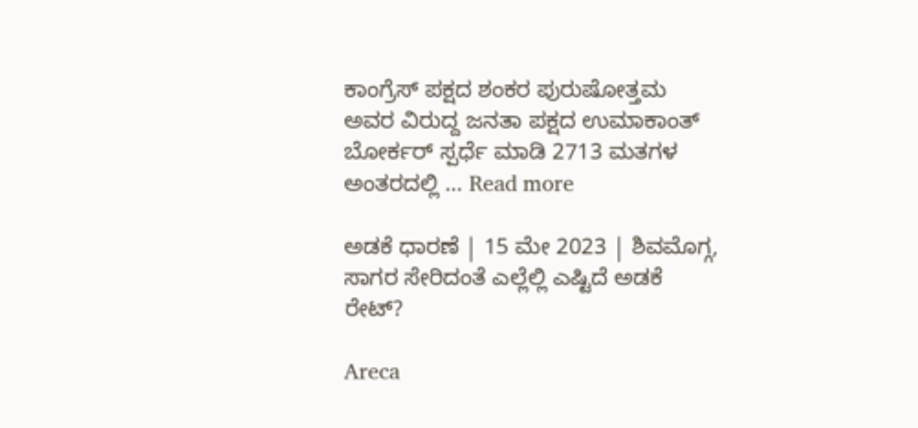ಕಾಂಗ್ರೆಸ್‌ ಪಕ್ಷದ ಶಂಕರ ಪುರುಷೋತ್ತಮ ಅವರ ವಿರುದ್ದ ಜನತಾ ಪಕ್ಷದ ಉಮಾಕಾಂತ್‌ ಬೋರ್ಕರ್‌ ಸ್ಪರ್ಧೆ ಮಾಡಿ 2713 ಮತಗಳ ಅಂತರದಲ್ಲಿ … Read more

ಅಡಕೆ ಧಾರಣೆ | 15 ಮೇ 2023 | ಶಿವಮೊಗ್ಗ, ಸಾಗರ ಸೇರಿದಂತೆ ಎಲ್ಲೆಲ್ಲಿ ಎಷ್ಟಿದೆ ಅಡಕೆ ರೇಟ್?

Areca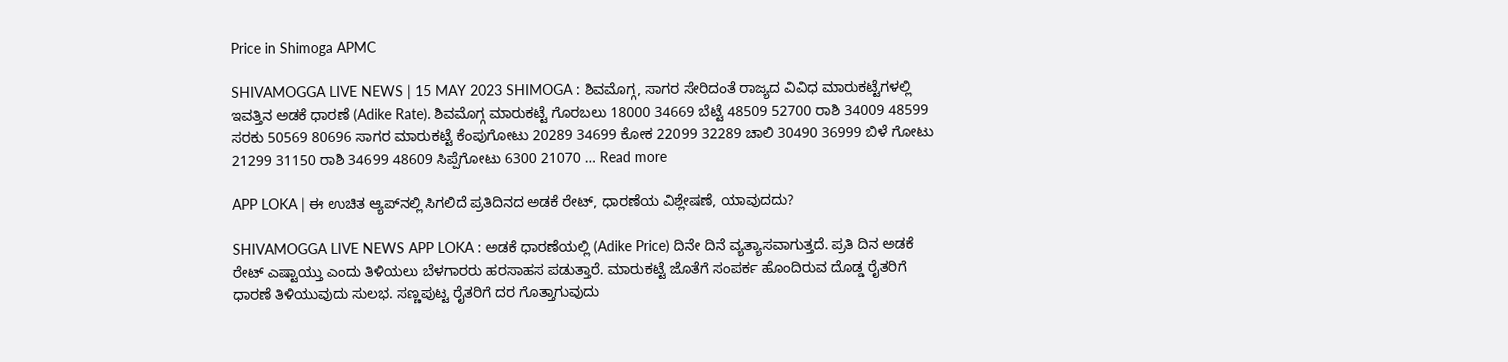Price in Shimoga APMC

SHIVAMOGGA LIVE NEWS | 15 MAY 2023 SHIMOGA : ಶಿವಮೊಗ್ಗ, ಸಾಗರ ಸೇರಿದಂತೆ ರಾಜ್ಯದ ವಿವಿಧ ಮಾರುಕಟ್ಟೆಗಳಲ್ಲಿ ಇವತ್ತಿನ ಅಡಕೆ ಧಾರಣೆ (Adike Rate). ಶಿವಮೊಗ್ಗ ಮಾರುಕಟ್ಟೆ ಗೊರಬಲು 18000 34669 ಬೆಟ್ಟೆ 48509 52700 ರಾಶಿ 34009 48599 ಸರಕು 50569 80696 ಸಾಗರ ಮಾರುಕಟ್ಟೆ ಕೆಂಪುಗೋಟು 20289 34699 ಕೋಕ 22099 32289 ಚಾಲಿ 30490 36999 ಬಿಳೆ ಗೋಟು 21299 31150 ರಾಶಿ 34699 48609 ಸಿಪ್ಪೆಗೋಟು 6300 21070 … Read more

APP LOKA | ಈ ಉಚಿತ ಆ್ಯಪ್‌ನಲ್ಲಿ ಸಿಗಲಿದೆ ಪ್ರತಿದಿನದ ಅಡಕೆ ರೇಟ್‌, ಧಾರಣೆಯ ವಿಶ್ಲೇಷಣೆ, ಯಾವುದದು?

SHIVAMOGGA LIVE NEWS APP LOKA : ಅಡಕೆ ಧಾರಣೆಯಲ್ಲಿ (Adike Price) ದಿನೇ ದಿನೆ ವ್ಯತ್ಯಾಸವಾಗುತ್ತದೆ. ಪ್ರತಿ ದಿನ ಅಡಕೆ ರೇಟ್‌ ಎಷ್ಟಾಯ್ತು ಎಂದು ತಿಳಿಯಲು ಬೆಳಗಾರರು ಹರಸಾಹಸ ಪಡುತ್ತಾರೆ. ಮಾರುಕಟ್ಟೆ ಜೊತೆಗೆ ಸಂಪರ್ಕ ಹೊಂದಿರುವ ದೊಡ್ಡ ರೈತರಿಗೆ ಧಾರಣೆ ತಿಳಿಯುವುದು ಸುಲಭ. ಸಣ್ಣಪುಟ್ಟ ರೈತರಿಗೆ ದರ ಗೊತ್ತಾಗುವುದು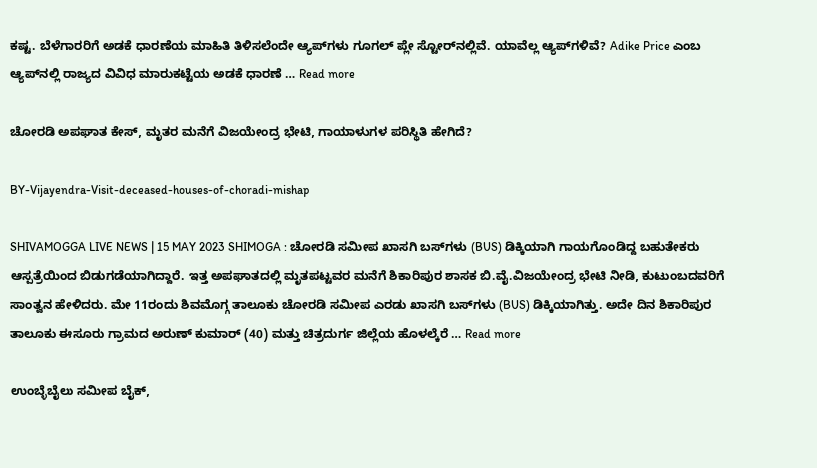ಕಷ್ಟ. ಬೆಳೆಗಾರರಿಗೆ ಅಡಕೆ ಧಾರಣೆಯ ಮಾಹಿತಿ ತಿಳಿಸಲೆಂದೇ ಆ್ಯಪ್‌ಗಳು ಗೂಗಲ್‌ ಪ್ಲೇ ಸ್ಟೋರ್‌ನಲ್ಲಿವೆ. ಯಾವೆಲ್ಲ ಆ್ಯಪ್‌ಗಳಿವೆ? Adike Price ಎಂಬ ಆ್ಯಪ್‌ನಲ್ಲಿ ರಾಜ್ಯದ ವಿವಿಧ ಮಾರುಕಟ್ಟೆಯ ಅಡಕೆ ಧಾರಣೆ … Read more

ಚೋರಡಿ ಅಪಘಾತ ಕೇಸ್‌, ಮೃತರ ಮನೆಗೆ ವಿಜಯೇಂದ್ರ ಭೇಟಿ, ಗಾಯಾಳುಗಳ ಪರಿಸ್ಥಿತಿ ಹೇಗಿದೆ?

BY-Vijayendra-Visit-deceased-houses-of-choradi-mishap

SHIVAMOGGA LIVE NEWS | 15 MAY 2023 SHIMOGA : ಚೋರಡಿ ಸಮೀಪ ಖಾಸಗಿ ಬಸ್‌ಗಳು (BUS) ಡಿಕ್ಕಿಯಾಗಿ ಗಾಯಗೊಂಡಿದ್ದ ಬಹುತೇಕರು ಆಸ್ಪತ್ರೆಯಿಂದ ಬಿಡುಗಡೆಯಾಗಿದ್ದಾರೆ. ಇತ್ತ ಅಪಘಾತದಲ್ಲಿ ಮೃತಪಟ್ಟವರ ಮನೆಗೆ ಶಿಕಾರಿಪುರ ಶಾಸಕ ಬಿ.ವೈ.ವಿಜಯೇಂದ್ರ ಭೇಟಿ ನೀಡಿ, ಕುಟುಂಬದವರಿಗೆ ಸಾಂತ್ವನ ಹೇಳಿದರು. ಮೇ 11ರಂದು ಶಿವಮೊಗ್ಗ ತಾಲೂಕು ಚೋರಡಿ ಸಮೀಪ ಎರಡು ಖಾಸಗಿ ಬಸ್‌ಗಳು (BUS) ಡಿಕ್ಕಿಯಾಗಿತ್ತು. ಅದೇ ದಿನ ಶಿಕಾರಿಪುರ ತಾಲೂಕು ಈಸೂರು ಗ್ರಾಮದ ಅರುಣ್‌ ಕುಮಾರ್‌ (40) ಮತ್ತು ಚಿತ್ರದುರ್ಗ ಜಿಲ್ಲೆಯ ಹೊಳಲ್ಕೆರೆ … Read more

ಉಂಬ್ಳೆಬೈಲು ಸಮೀಪ ಬೈಕ್‌,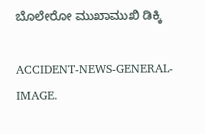ಬೊಲೇರೋ ಮುಖಾಮುಖಿ ಡಿಕ್ಕಿ

ACCIDENT-NEWS-GENERAL-IMAGE.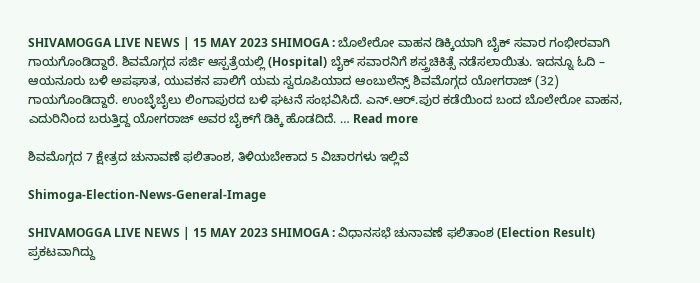SHIVAMOGGA LIVE NEWS | 15 MAY 2023 SHIMOGA : ಬೊಲೇರೋ ವಾಹನ ಡಿಕ್ಕಿಯಾಗಿ ಬೈಕ್‌ ಸವಾರ ಗಂಭೀರವಾಗಿ ಗಾಯಗೊಂಡಿದ್ದಾರೆ. ಶಿವಮೊಗ್ಗದ ಸರ್ಜಿ ಆಸ್ಪತ್ರೆಯಲ್ಲಿ (Hospital) ಬೈಕ್‌ ಸವಾರನಿಗೆ ಶಸ್ತ್ರಚಿಕಿತ್ಸೆ ನಡೆಸಲಾಯಿತು. ಇದನ್ನೂ ಓದಿ – ಆಯನೂರು ಬಳಿ ಅಪಘಾತ, ಯುವಕನ ಪಾಲಿಗೆ ಯಮ ಸ್ವರೂಪಿಯಾದ ಆಂಬುಲೆನ್ಸ್‌ ಶಿವಮೊಗ್ಗದ ಯೋಗರಾಜ್‌ (32) ಗಾಯಗೊಂಡಿದ್ದಾರೆ. ಉಂಬ್ಳೆಬೈಲು ಲಿಂಗಾಪುರದ ಬಳಿ ಘಟನೆ ಸಂಭವಿಸಿದೆ. ಎನ್‌.ಆರ್.ಪುರ ಕಡೆಯಿಂದ ಬಂದ ಬೊಲೇರೋ ವಾಹನ, ಎದುರಿನಿಂದ ಬರುತ್ತಿದ್ದ ಯೋಗರಾಜ್‌ ಅವರ ಬೈಕ್‌ಗೆ ಡಿಕ್ಕಿ ಹೊಡದಿದೆ. … Read more

ಶಿವಮೊಗ್ಗದ 7 ಕ್ಷೇತ್ರದ ಚುನಾವಣೆ ಫಲಿತಾಂಶ, ತಿಳಿಯಬೇಕಾದ 5 ವಿಚಾರಗಳು ಇಲ್ಲಿವೆ

Shimoga-Election-News-General-Image

SHIVAMOGGA LIVE NEWS | 15 MAY 2023 SHIMOGA : ವಿಧಾನಸಭೆ ಚುನಾವಣೆ ಫಲಿತಾಂಶ (Election Result) ಪ್ರಕಟವಾಗಿದ್ದು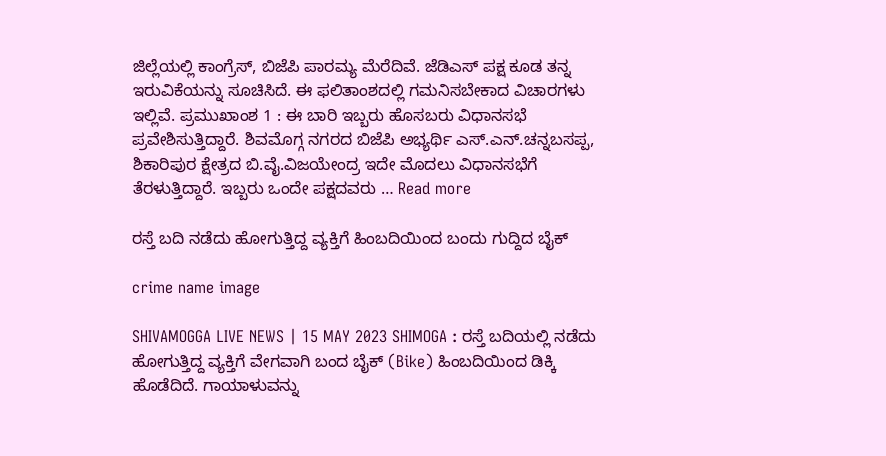ಜಿಲ್ಲೆಯಲ್ಲಿ ಕಾಂಗ್ರೆಸ್‌, ಬಿಜೆಪಿ ಪಾರಮ್ಯ ಮೆರೆದಿವೆ. ಜೆಡಿಎಸ್‌ ಪಕ್ಷ ಕೂಡ ತನ್ನ ಇರುವಿಕೆಯನ್ನು ಸೂಚಿಸಿದೆ. ಈ ಫಲಿತಾಂಶದಲ್ಲಿ ಗಮನಿಸಬೇಕಾದ ವಿಚಾರಗಳು ಇಲ್ಲಿವೆ. ಪ್ರಮುಖಾಂಶ 1 : ಈ ಬಾರಿ ಇಬ್ಬರು ಹೊಸಬರು ವಿಧಾನಸಭೆ ಪ್ರವೇಶಿಸುತ್ತಿದ್ದಾರೆ. ಶಿವಮೊಗ್ಗ ನಗರದ ಬಿಜೆಪಿ ಅಭ್ಯರ್ಥಿ ಎಸ್‌.ಎನ್.ಚನ್ನಬಸಪ್ಪ, ಶಿಕಾರಿಪುರ ಕ್ಷೇತ್ರದ ಬಿ.ವೈ.ವಿಜಯೇಂದ್ರ ಇದೇ ಮೊದಲು ವಿಧಾನಸಭೆಗೆ ತೆರಳುತ್ತಿದ್ದಾರೆ. ಇಬ್ಬರು ಒಂದೇ ಪಕ್ಷದವರು … Read more

ರಸ್ತೆ ಬದಿ ನಡೆದು ಹೋಗುತ್ತಿದ್ದ ವ್ಯಕ್ತಿಗೆ ಹಿಂಬದಿಯಿಂದ ಬಂದು ಗುದ್ದಿದ ಬೈಕ್

crime name image

SHIVAMOGGA LIVE NEWS | 15 MAY 2023 SHIMOGA : ರಸ್ತೆ ಬದಿಯಲ್ಲಿ ನಡೆದು ಹೋಗುತ್ತಿದ್ದ ವ್ಯಕ್ತಿಗೆ ವೇಗವಾಗಿ ಬಂದ ಬೈಕ್‌ (Bike) ಹಿಂಬದಿಯಿಂದ ಡಿಕ್ಕಿ ಹೊಡೆದಿದೆ. ಗಾಯಾಳುವನ್ನು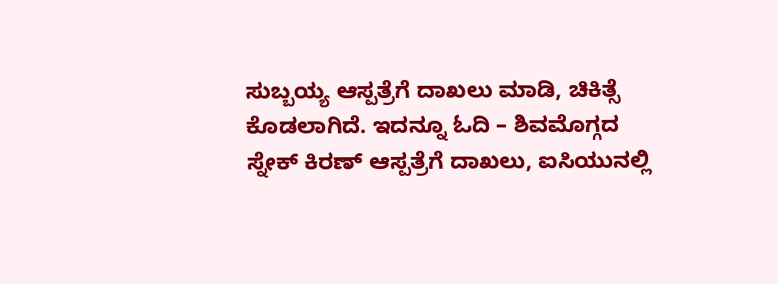ಸುಬ್ಬಯ್ಯ ಆಸ್ಪತ್ರೆಗೆ ದಾಖಲು ಮಾಡಿ, ಚಿಕಿತ್ಸೆ ಕೊಡಲಾಗಿದೆ. ಇದನ್ನೂ ಓದಿ – ಶಿವಮೊಗ್ಗದ ಸ್ನೇಕ್‌ ಕಿರಣ್‌ ಆಸ್ಪತ್ರೆಗೆ ದಾಖಲು, ಐಸಿಯುನಲ್ಲಿ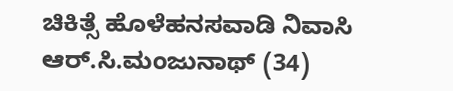ಚಿಕಿತ್ಸೆ ಹೊಳೆಹನಸವಾಡಿ ನಿವಾಸಿ ಆರ್.ಸಿ.ಮಂಜುನಾಥ್‌ (34)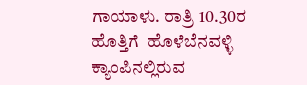ಗಾಯಾಳು. ರಾತ್ರಿ 10.30ರ ಹೊತ್ತಿಗೆ  ಹೊಳೆಬೆನವಳ್ಳಿ ಕ್ಯಾಂಪಿನಲ್ಲಿರುವ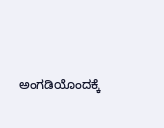ಅಂಗಡಿಯೊಂದಕ್ಕೆ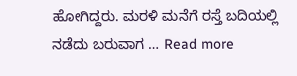ಹೋಗಿದ್ದರು. ಮರಳಿ ಮನೆಗೆ ರಸ್ತೆ ಬದಿಯಲ್ಲಿ ನಡೆದು ಬರುವಾಗ … Read more